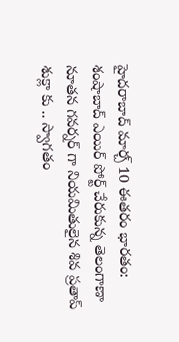హైదరాబాద్ మార్చ్ 10 ఈతరం భారతం:
శంషాబాద్ ఎయిర్ పోర్ట్ చేరుకున్న తెలంగాణా నూతన గవర్నర్ గా నియమితులైన శివ ప్రతాప్ శుక్లా కు .. స్వాగతం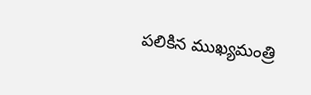పలికిన ముఖ్యమంత్రి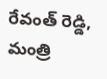రేవంత్ రెడ్డి, మంత్రి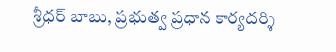శ్రీధర్ బాబు, ప్రభుత్వ ప్రధాన కార్యదర్శి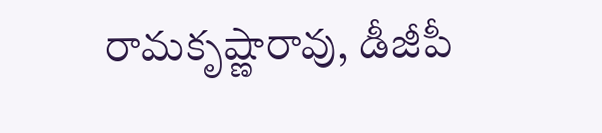రామకృష్ణారావు, డీజీపీ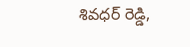శివధర్ రెడ్డి,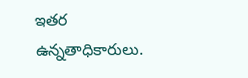ఇతర ఉన్నతాధికారులు.